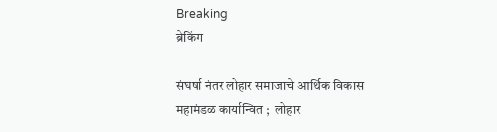Breaking
ब्रेकिंग

संघर्षा नंतर लोहार समाजाचे आर्थिक विकास महामंडळ कार्यान्वित ;  लोहार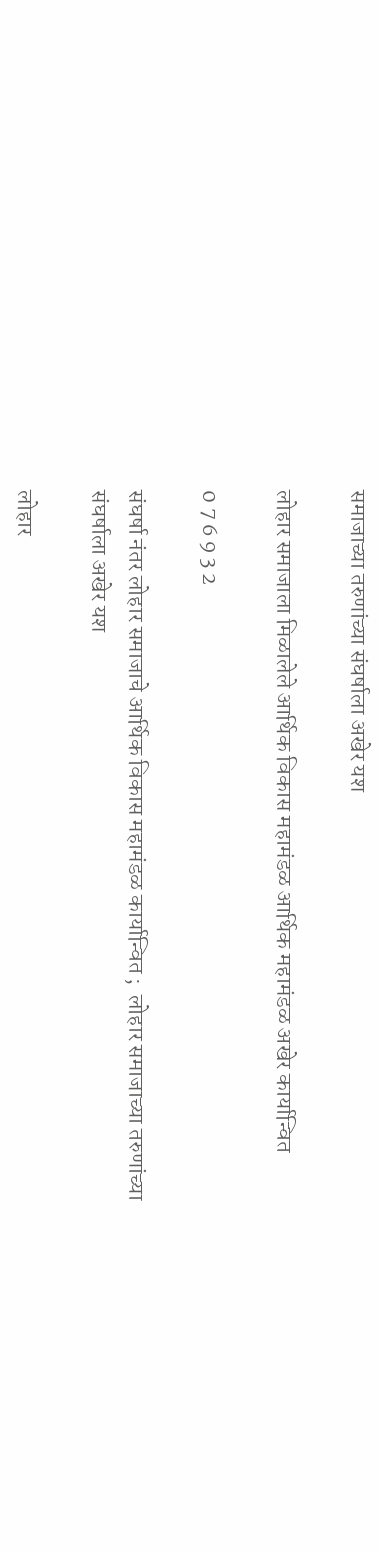समाजाच्या तरुणांच्या संघर्षाला अखेर यश

लोहार समाजाला मिळालेले आर्थिक विकास महामंडळ आर्थिक महामंडळ अखेर कार्यान्वित

0 7 6 9 3 2

संघर्षा नंतर लोहार समाजाचे आर्थिक विकास महामंडळ कार्यान्वित ;  लोहार समाजाच्या तरुणांच्या संघर्षाला अखेर यश

लोहार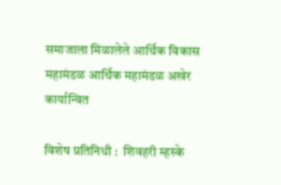समाजाला मिळालेले आर्थिक विकास महामंडळ आर्थिक महामंडळ अखेर कार्यान्वित

विशेष प्रतिनिधी :  शिवहरी म्हस्के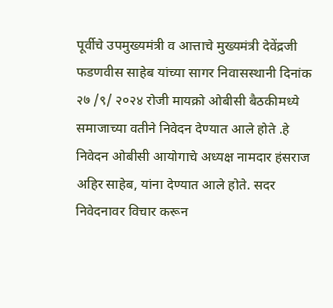पूर्वीचे उपमुख्यमंत्री व आत्ताचे मुख्यमंत्री देवेंद्रजी फडणवीस साहेब यांच्या सागर निवासस्थानी दिनांक २७ /९/ २०२४ रोजी मायक्रो ओबीसी बैठकीमध्ये समाजाच्या वतीने निवेदन देण्यात आले होते .हे निवेदन ओबीसी आयोगाचे अध्यक्ष नामदार हंसराज अहिर साहेब, यांना देण्यात आले होते. सदर निवेदनावर विचार करून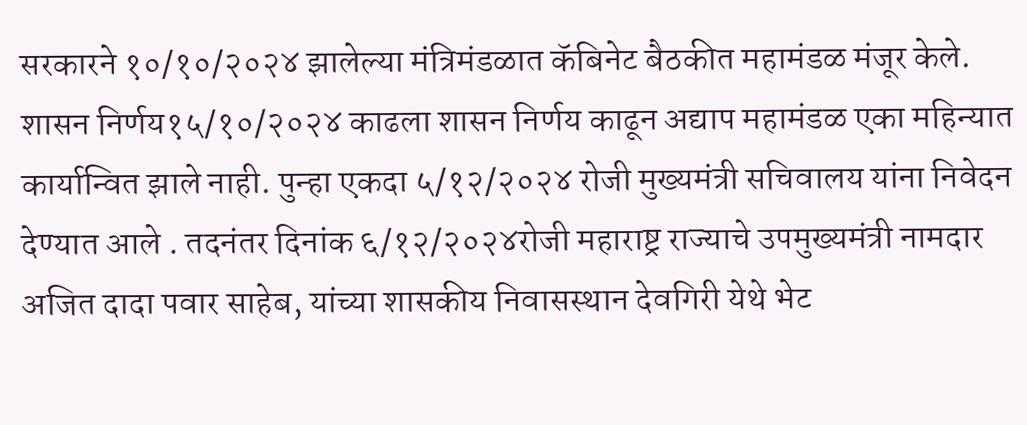सरकारने १०/१०/२०२४ झालेल्या मंत्रिमंडळात कॅबिनेट बैठकीत महामंडळ मंजूर केले. शासन निर्णय१५/१०/२०२४ काढला शासन निर्णय काढून अद्याप महामंडळ एका महिन्यात कार्यान्वित झाले नाही. पुन्हा एकदा ५/१२/२०२४ रोजी मुख्यमंत्री सचिवालय यांना निवेदन देण्यात आले . तदनंतर दिनांक ६/१२/२०२४रोजी महाराष्ट्र राज्याचे उपमुख्यमंत्री नामदार अजित दादा पवार साहेब, यांच्या शासकीय निवासस्थान देवगिरी येथे भेट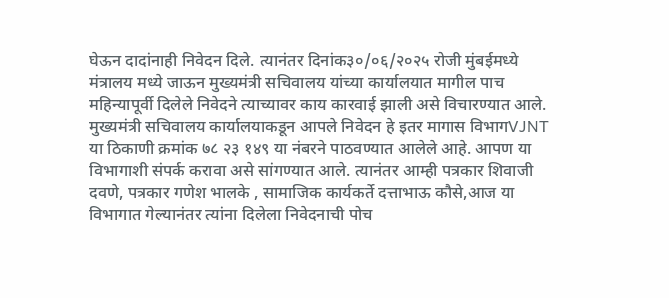घेऊन दादांनाही निवेदन दिले. त्यानंतर दिनांक३०/०६/२०२५ रोजी मुंबईमध्ये मंत्रालय मध्ये जाऊन मुख्यमंत्री सचिवालय यांच्या कार्यालयात मागील पाच महिन्यापूर्वी दिलेले निवेदने त्याच्यावर काय कारवाई झाली असे विचारण्यात आले. मुख्यमंत्री सचिवालय कार्यालयाकडून आपले निवेदन हे इतर मागास विभागVJNT या ठिकाणी क्रमांक ७८ २३ १४९ या नंबरने पाठवण्यात आलेले आहे. आपण या विभागाशी संपर्क करावा असे सांगण्यात आले. त्यानंतर आम्ही पत्रकार शिवाजी दवणे, पत्रकार गणेश भालके , सामाजिक कार्यकर्ते दत्ताभाऊ कौसे,आज या विभागात गेल्यानंतर त्यांना दिलेला निवेदनाची पोच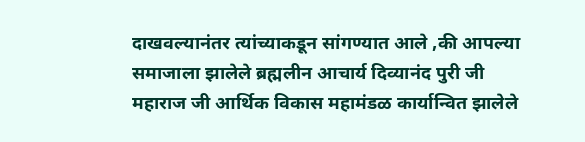दाखवल्यानंतर त्यांच्याकडून सांगण्यात आले ,की आपल्या समाजाला झालेले ब्रह्मलीन आचार्य दिव्यानंद पुरी जी महाराज जी आर्थिक विकास महामंडळ कार्यान्वित झालेले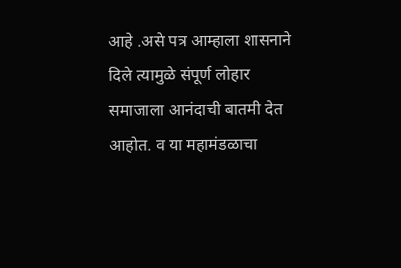आहे .असे पत्र आम्हाला शासनाने दिले त्यामुळे संपूर्ण लोहार समाजाला आनंदाची बातमी देत आहोत. व या महामंडळाचा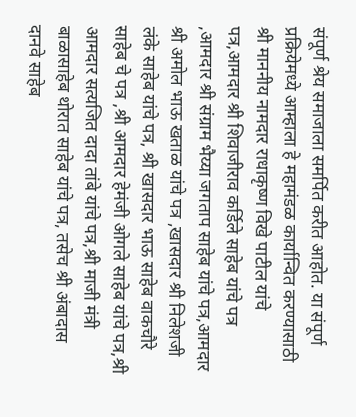संपूर्ण श्रेय समाजाला समर्पित करीत आहोत. या संपूर्ण प्रक्रियेमध्ये आम्हाला हे महामंडळ कार्यान्वित करण्यासाठी श्री माननीय नामदार राधाकृष्ण विखे पाटील यांचे पत्र,आमदार श्री शिवाजीराव कर्डिले साहेब यांचे पत्र ,आमदार श्री संग्राम भैय्या जगताप साहेब यांचे पत्र,आमदार श्री अमोल भाऊ खताळ यांचे पत्र ,खासदार श्री निलेशजी लंके साहेब यांचे पत्र, श्री खासदार भाऊ साहेब वाकचौरे साहेब चे पत्र ,श्री आमदार हेमंजी ओगले साहेब यांचे पत्र,श्री आमदार सत्यजित दादा तांबे यांचे पत्र,श्री माजी मंत्री बाळासाहेब थोरात साहेब यांचे पत्र, तसेच श्री अंबादास दानवे साहेब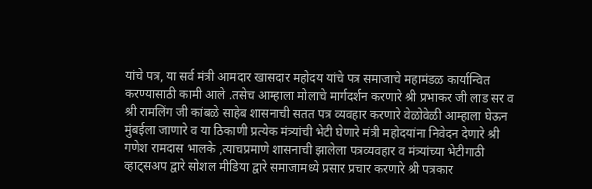यांचे पत्र, या सर्व मंत्री आमदार खासदार महोदय यांचे पत्र समाजाचे महामंडळ कार्यान्वित करण्यासाठी कामी आले .तसेच आम्हाला मोलाचे मार्गदर्शन करणारे श्री प्रभाकर जी लाड सर व श्री रामलिंग जी कांबळे साहेब शासनाची सतत पत्र व्यवहार करणारे वेळोवेळी आम्हाला घेऊन मुंबईला जाणारे व या ठिकाणी प्रत्येक मंत्र्यांची भेटी घेणारे मंत्री महोदयांना निवेदन देणारे श्री गणेश रामदास भालके ,त्याचप्रमाणे शासनाची झालेला पत्रव्यवहार व मंत्र्यांच्या भेटीगाठी व्हाट्सअप द्वारे सोशल मीडिया द्वारे समाजामध्ये प्रसार प्रचार करणारे श्री पत्रकार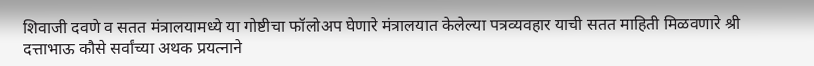शिवाजी दवणे व सतत मंत्रालयामध्ये या गोष्टीचा फॉलोअप घेणारे मंत्रालयात केलेल्या पत्रव्यवहार याची सतत माहिती मिळवणारे श्री दत्ताभाऊ कौसे सर्वांच्या अथक प्रयत्नाने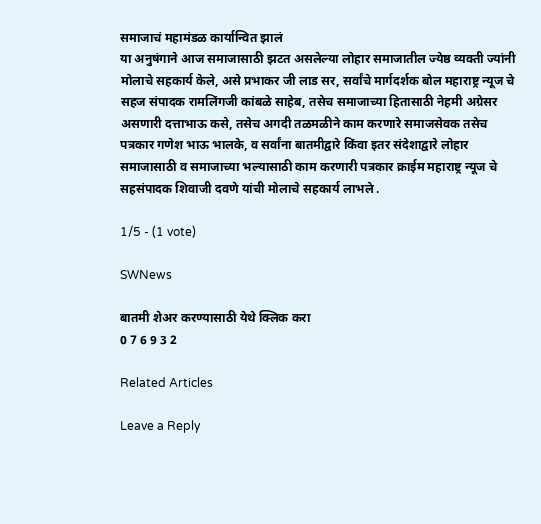समाजाचं महामंडळ कार्यान्वित झालं
या अनुषंगाने आज समाजासाठी झटत असलेल्या लोहार समाजातील ज्येष्ठ व्यक्ती ज्यांनी मोलाचे सहकार्य केले, असे प्रभाकर जी लाड सर, सर्वांचे मार्गदर्शक बोल महाराष्ट्र न्यूज चे सहज संपादक रामलिंगजी कांबळे साहेब, तसेच समाजाच्या हितासाठी नेहमी अग्रेसर असणारी दत्ताभाऊ कसे, तसेच अगदी तळमळीने काम करणारे समाजसेवक तसेच पत्रकार गणेश भाऊ भालके, व सर्वांना बातमीद्वारे किंवा इतर संदेशाद्वारे लोहार समाजासाठी व समाजाच्या भल्यासाठी काम करणारी पत्रकार क्राईम महाराष्ट्र न्यूज चे सहसंपादक शिवाजी दवणे यांची मोलाचे सहकार्य लाभले .

1/5 - (1 vote)

SWNews

बातमी शेअर करण्यासाठी येथे क्लिक करा
0 7 6 9 3 2

Related Articles

Leave a Reply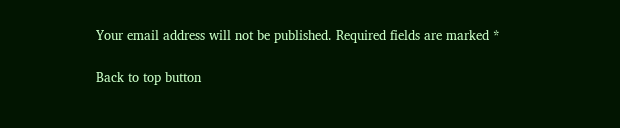Your email address will not be published. Required fields are marked *

Back to top button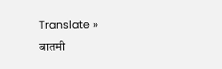Translate »
बातमी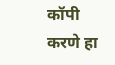कॉपी करणे हा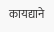कायद्याने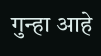गुन्हा आहे